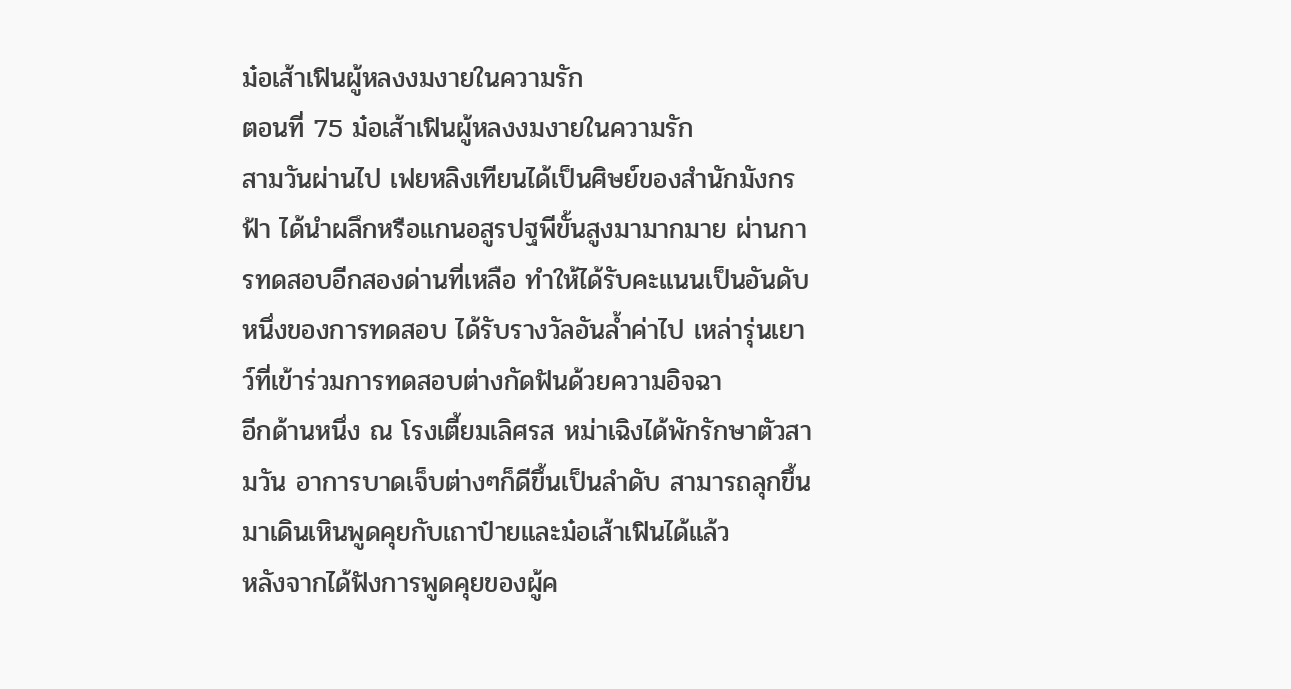ม๋อเส้าเฟินผู้หลงงมงายในความรัก
ตอนที่ 75 ม๋อเส้าเฟินผู้หลงงมงายในความรัก
สามวันผ่านไป เฟยหลิงเทียนได้เป็นศิษย์ของสำนักมังกรฟ้า ได้นำผลึกหรือแกนอสูรปฐพีขั้นสูงมามากมาย ผ่านการทดสอบอีกสองด่านที่เหลือ ทำให้ได้รับคะแนนเป็นอันดับหนึ่งของการทดสอบ ได้รับรางวัลอันล้ำค่าไป เหล่ารุ่นเยาว์ที่เข้าร่วมการทดสอบต่างกัดฟันด้วยความอิจฉา
อีกด้านหนึ่ง ณ โรงเตี้ยมเลิศรส หม่าเฉิงได้พักรักษาตัวสามวัน อาการบาดเจ็บต่างๆก็ดีขึ้นเป็นลำดับ สามารถลุกขึ้นมาเดินเหินพูดคุยกับเถาป๋ายและม๋อเส้าเฟินได้แล้ว
หลังจากได้ฟังการพูดคุยของผู้ค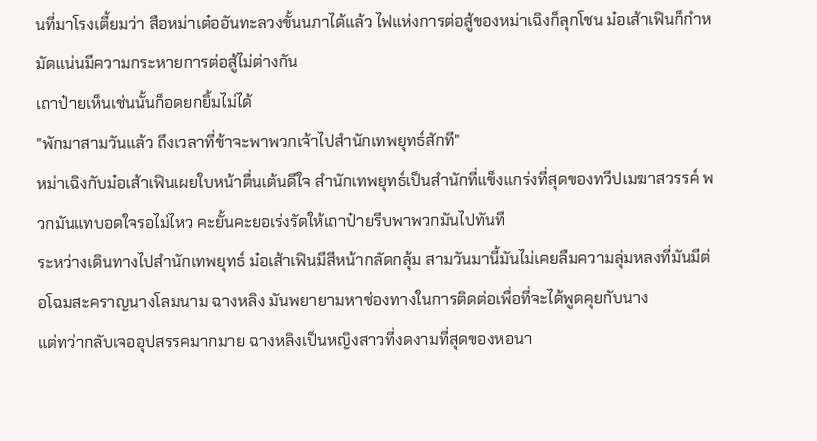นที่มาโรงเตี้ยมว่า สือหม่าเต๋ออันทะลวงขั้นนภาได้แล้ว ไฟแห่งการต่อสู้ของหม่าเฉิงก็ลุกโชน ม๋อเส้าเฟินก็กำหมัดแน่นมีความกระหายการต่อสู้ไม่ต่างกัน
เถาป๋ายเห็นเช่นนั้นก็อดยกยิ้มไม่ได้
"พักมาสามวันแล้ว ถึงเวลาที่ข้าจะพาพวกเจ้าไปสำนักเทพยุทธ์สักที"
หม่าเฉิงกับม๋อเส้าเฟินเผยใบหน้าตื่นเต้นดีใจ สำนักเทพยุทธ์เป็นสำนักที่แข็งแกร่งที่สุดของทวีปเมฆาสวรรค์ พวกมันแทบอดใจรอไม่ไหว คะยั้นคะยอเร่งรัดให้เถาป๋ายรีบพาพวกมันไปทันที
ระหว่างเดินทางไปสำนักเทพยุทธ์ ม๋อเส้าเฟินมีสีหน้ากลัดกลุ้ม สามวันมานี้มันไม่เคยลืมความลุ่มหลงที่มันมีต่อโฉมสะคราญนางโลมนาม ฉางหลิง มันพยายามหาช่องทางในการติดต่อเพื่อที่จะได้พูดคุยกับนาง
แต่ทว่ากลับเจออุปสรรคมากมาย ฉางหลิงเป็นหญิงสาวที่งดงามที่สุดของหอนา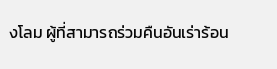งโลม ผู้ที่สามารถร่วมคืนอันเร่าร้อน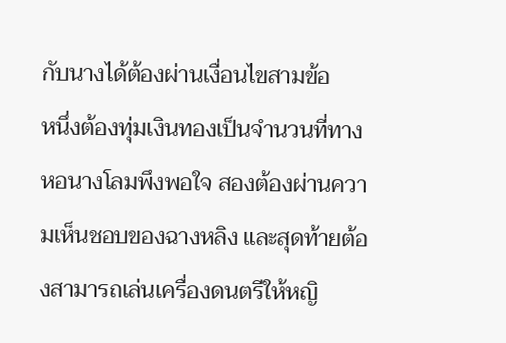กับนางได้ต้องผ่านเงื่อนไขสามข้อ
หนึ่งต้องทุ่มเงินทองเป็นจำนวนที่ทางหอนางโลมพึงพอใจ สองต้องผ่านความเห็นชอบของฉางหลิง และสุดท้ายต้องสามารถเล่นเครื่องดนตรีให้หญิ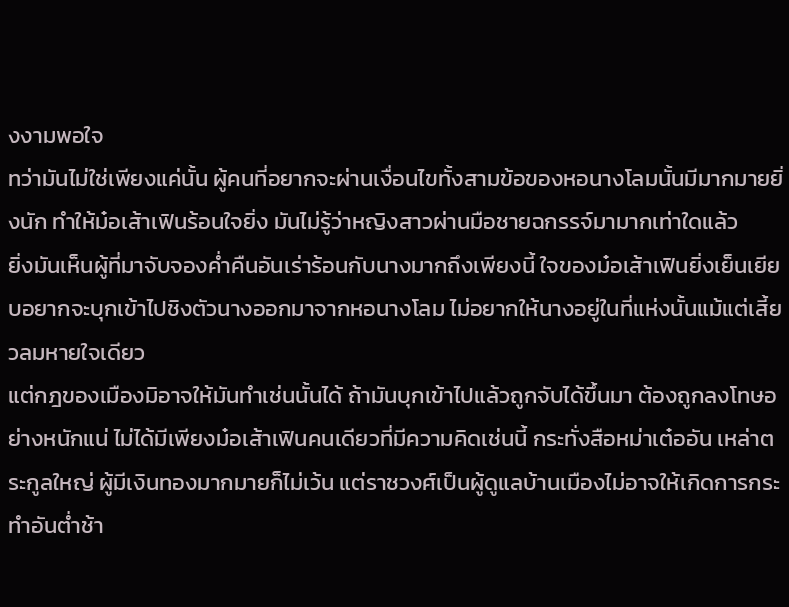งงามพอใจ
ทว่ามันไม่ใช่เพียงแค่นั้น ผู้คนที่อยากจะผ่านเงื่อนไขทั้งสามข้อของหอนางโลมนั้นมีมากมายยิ่งนัก ทำให้ม๋อเส้าเฟินร้อนใจยิ่ง มันไม่รู้ว่าหญิงสาวผ่านมือชายฉกรรจ์มามากเท่าใดแล้ว
ยิ่งมันเห็นผู้ที่มาจับจองค่ำคืนอันเร่าร้อนกับนางมากถึงเพียงนี้ ใจของม๋อเส้าเฟินยิ่งเย็นเยียบอยากจะบุกเข้าไปชิงตัวนางออกมาจากหอนางโลม ไม่อยากให้นางอยู่ในที่แห่งนั้นแม้แต่เสี้ยวลมหายใจเดียว
แต่กฎของเมืองมิอาจให้มันทำเช่นนั้นได้ ถ้ามันบุกเข้าไปแล้วถูกจับได้ขึ้นมา ต้องถูกลงโทษอย่างหนักแน่ ไม่ได้มีเพียงม๋อเส้าเฟินคนเดียวที่มีความคิดเช่นนี้ กระทั่งสือหม่าเต๋ออัน เหล่าตระกูลใหญ่ ผู้มีเงินทองมากมายก็ไม่เว้น แต่ราชวงศ์เป็นผู้ดูแลบ้านเมืองไม่อาจให้เกิดการกระทำอันต่ำช้า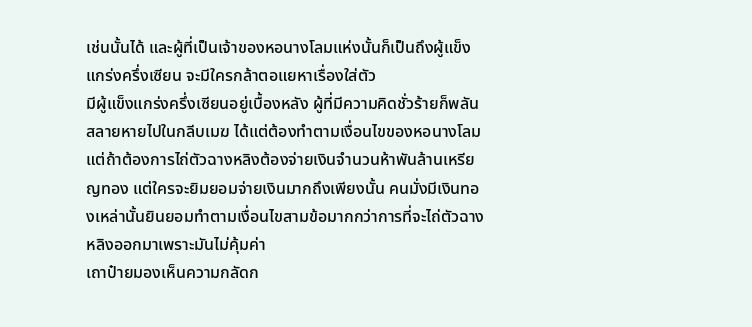เช่นนั้นได้ และผู้ที่เป็นเจ้าของหอนางโลมแห่งนั้นก็เป็นถึงผู้แข็งแกร่งครึ่งเซียน จะมีใครกล้าตอแยหาเรื่องใส่ตัว
มีผู้แข็งแกร่งครึ่งเซียนอยู่เบื้องหลัง ผู้ที่มีความคิดชั่วร้ายก็พลันสลายหายไปในกลีบเมฆ ได้แต่ต้องทำตามเงื่อนไขของหอนางโลม
แต่ถ้าต้องการไถ่ตัวฉางหลิงต้องจ่ายเงินจำนวนห้าพันล้านเหรียญทอง แต่ใครจะยิมยอมจ่ายเงินมากถึงเพียงนั้น คนมั่งมีเงินทองเหล่านั้นยินยอมทำตามเงื่อนไขสามข้อมากกว่าการที่จะไถ่ตัวฉางหลิงออกมาเพราะมันไม่คุ้มค่า
เถาป๋ายมองเห็นความกลัดก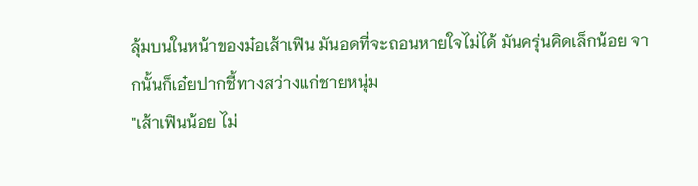ลุ้มบนในหน้าของม๋อเส้าเฟิน มันอดที่จะถอนหายใจไม่ได้ มันครุ่นคิดเล็กน้อย จากนั้นก็เอ๋ยปากชี้ทางสว่างแก่ชายหนุ่ม
"เส้าเฟินน้อย ไม่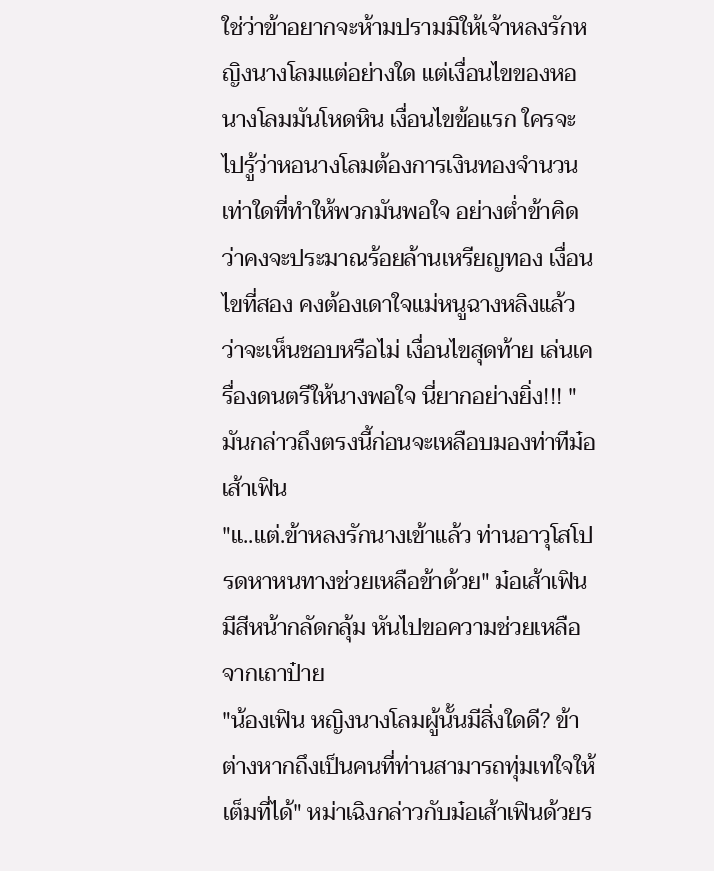ใช่ว่าข้าอยากจะห้ามปรามมิให้เจ้าหลงรักหญิงนางโลมแต่อย่างใด แต่เงื่อนไขของหอนางโลมมันโหดหิน เงื่อนไขข้อแรก ใครจะไปรู้ว่าหอนางโลมต้องการเงินทองจำนวนเท่าใดที่ทำให้พวกมันพอใจ อย่างต่ำข้าคิดว่าคงจะประมาณร้อยล้านเหรียญทอง เงื่อนไขที่สอง คงต้องเดาใจแม่หนูฉางหลิงแล้ว ว่าจะเห็นชอบหรือไม่ เงื่อนไขสุดท้าย เล่นเครื่องดนตรีให้นางพอใจ นี่ยากอย่างยิ่ง!!! " มันกล่าวถึงตรงนี้ก่อนจะเหลือบมองท่าทีม๋อเส้าเฟิน
"แ..แต่.ข้าหลงรักนางเข้าแล้ว ท่านอาวุโสโปรดหาหนทางช่วยเหลือข้าด้วย" ม๋อเส้าเฟินมีสีหน้ากลัดกลุ้ม หันไปขอความช่วยเหลือจากเถาป๋าย
"น้องเฟิน หญิงนางโลมผู้นั้นมีสิ่งใดดี? ข้าต่างหากถึงเป็นคนที่ท่านสามารถทุ่มเทใจให้เต็มที่ได้" หม่าเฉิงกล่าวกับม๋อเส้าเฟินด้วยร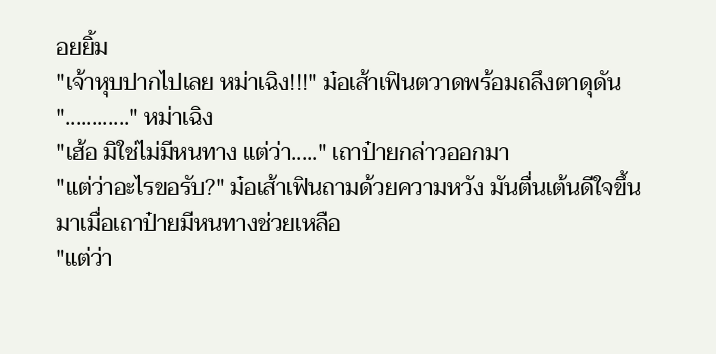อยยิ้ม
"เจ้าหุบปากไปเลย หม่าเฉิง!!!" ม๋อเส้าเฟินตวาดพร้อมถลึงตาดุดัน
"............" หม่าเฉิง
"เฮ้อ มิใช่ไม่มีหนทาง แต่ว่า....." เถาป๋ายกล่าวออกมา
"แต่ว่าอะไรขอรับ?" ม๋อเส้าเฟินถามด้วยความหวัง มันตื่นเต้นดีใจขึ้นมาเมื่อเถาป๋ายมีหนทางช่วยเหลือ
"แต่ว่า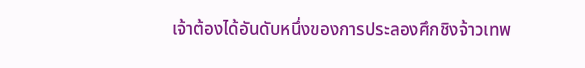เจ้าต้องได้อันดับหนึ่งของการประลองศึกชิงจ้าวเทพ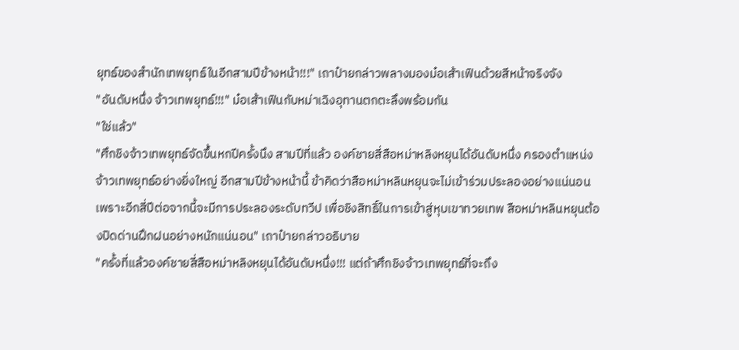ยุทธ์ของสำนักเทพยุทธ์ในอีกสามปีข้างหน้า!!!" เถาป๋ายกล่าวพลางมองม๋อเส้าเฟินด้วยสีหน้าจริงจัง
"อันดับหนึ่ง จ้าวเทพยุทธ์!!!" ม๋อเส้าเฟินกับหม่าเฉิงอุทานตกตะลึงพร้อมกัน
"ใช่แล้ว"
"ศึกชิงจ้าวเทพยุทธ์จัดขึ้นหกปีครั้งนึง สามปีที่แล้ว องค์ชายสี่สือหม่าหลิงหยุนได้อันดับหนึ่ง ครองตำแหน่งจ้าวเทพยุทธ์อย่างยิ่งใหญ่ อีกสามปีข้างหน้านี้ ข้าคิดว่าสือหม่าหลินหยุนจะไม่เข้าร่วมประลองอย่างแน่นอน เพราะอีกสี่ปีต่อจากนี้จะมีการประลองระดับทวีป เพื่อชิงสิทธิ์ในการเข้าสู่หุบเขาทวยเทพ สือหม่าหลินหยุนต้องปิดด่านฝึกฝนอย่างหนักแน่นอน" เถาป๋ายกล่าวอธิบาย
"ครั้งที่แล้วองค์ชายสี่สือหม่าหลิงหยุนได้อันดับหนึ่ง!!! แต่ถ้าศึกชิงจ้าวเทพยุทธ์ที่จะถึง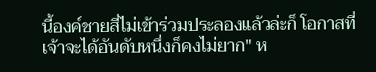นี้องค์ชายสี่ไม่เข้าร่วมประลองแล้วล่ะก็ โอกาสที่เจ้าจะได้อันดับหนึ่งก็คงไม่ยาก" ห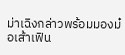ม่าเฉิงกล่าวพร้อมมองม๋อเส้าเฟิน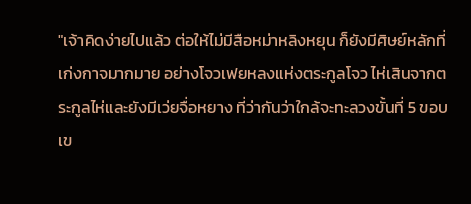"เจ้าคิดง่ายไปแล้ว ต่อให้ไม่มีสือหม่าหลิงหยุน ก็ยังมีศิษย์หลักที่เก่งกาจมากมาย อย่างโจวเฟยหลงแห่งตระกูลโจว ไห่เสินจากตระกูลไห่และยังมีเว่ยจื่อหยาง ที่ว่ากันว่าใกล้จะทะลวงขั้นที่ 5 ขอบเข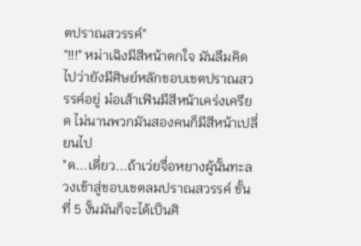ตปราณสวรรค์"
"!!!" หม่าเฉิงมีสีหน้าตกใจ มันลืมคิดไปว่ายังมีศิษย์หลักขอบเขตปราณสวรรค์อยู่ ม๋อเส้าเฟินมีสีหน้าเคร่งเครียด ไม่นานพวกมันสองคนก็มีสีหน้าเปลี่ยนไป
"ด...เดี่ยว...ถ้าเว่ยจื่อหยางผู้นั้นทะลวงเข้าสู่ขอบเขตลมปราณสวรรค์ ขั้นที่ 5 งั้นมันก็จะได้เป็นศิ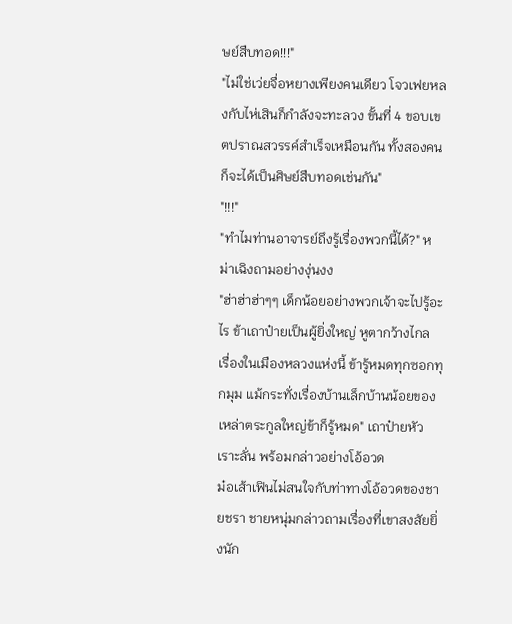ษย์สืบทอด!!!"
"ไม่ใช่เว่ยจื่อหยางเพียงคนเดียว โจวเฟยหลงกับไห่เสินก็กำลังจะทะลวง ขั้นที่ 4 ขอบเขตปราณสวรรค์สำเร็จเหมือนกัน ทั้งสองคนก็จะได้เป็นศิษย์สืบทอดเช่นกัน"
"!!!"
"ทำไมท่านอาจารย์ถึงรู้เรื่องพวกนี้ได้?" หม่าเฉิงถามอย่างงุ่นงง
"ฮ่าฮ่าฮ่าๆๆ เด็กน้อยอย่างพวกเจ้าจะไปรู้อะไร ข้าเถาป๋ายเป็นผู้ยิ่งใหญ่ หูตากว้างไกล เรื่องในเมืองหลวงแห่งนี้ ข้ารู้หมดทุกซอกทุกมุม แม้กระทั่งเรื่องบ้านเล็กบ้านน้อยของเหล่าตระกูลใหญ่ข้าก็รู้หมด" เถาป๋ายหัวเราะลั่น พร้อมกล่าวอย่างโอ้อวด
ม๋อเส้าเฟินไม่สนใจกับท่าทางโอ้อวดของชายชรา ชายหนุ่มกล่าวถามเรื่องที่เขาสงสัยยิ่งนัก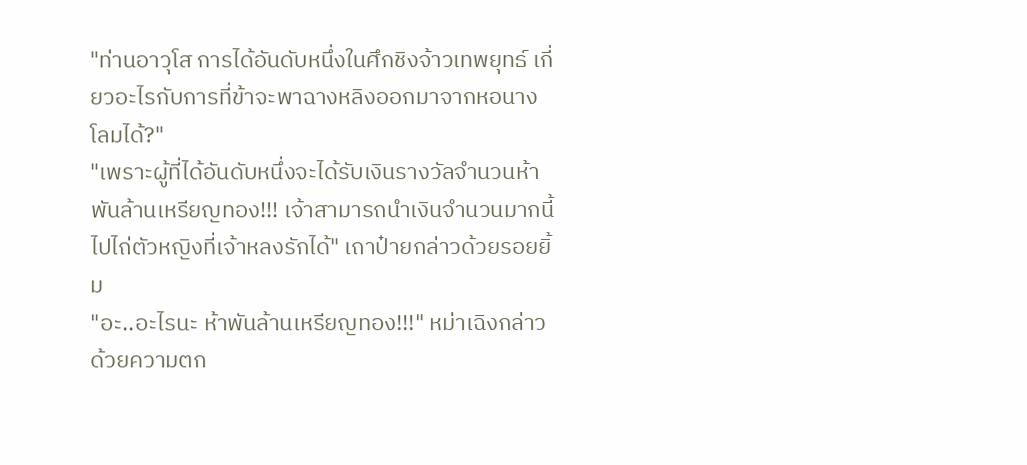"ท่านอาวุโส การได้อันดับหนึ่งในศึกชิงจ้าวเทพยุทธ์ เกี่ยวอะไรกับการที่ข้าจะพาฉางหลิงออกมาจากหอนางโลมได้?"
"เพราะผู้ที่ได้อันดับหนึ่งจะได้รับเงินรางวัลจำนวนห้าพันล้านเหรียญทอง!!! เจ้าสามารถนำเงินจำนวนมากนี้ไปไถ่ตัวหญิงที่เจ้าหลงรักได้" เถาป๋ายกล่าวด้วยรอยยิ้ม
"อะ..อะไรนะ ห้าพันล้านเหรียญทอง!!!" หม่าเฉิงกล่าวด้วยความตก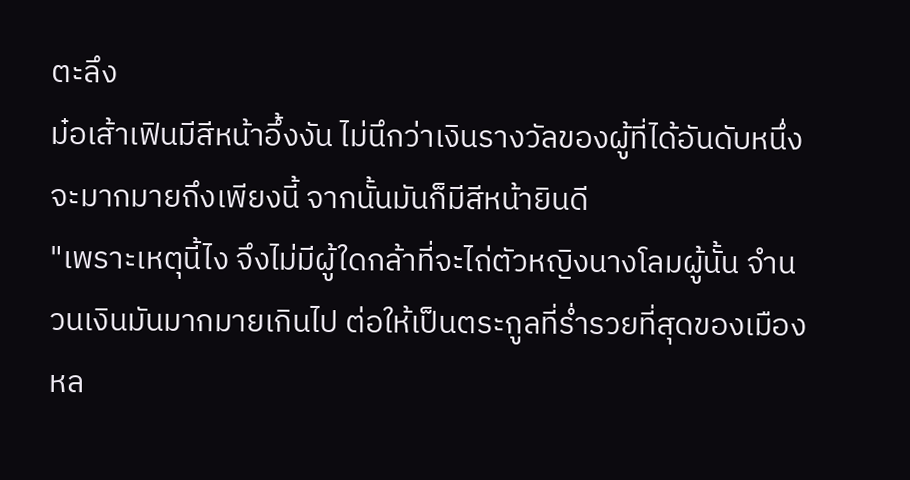ตะลึง
ม๋อเส้าเฟินมีสีหน้าอึ้งงัน ไม่นึกว่าเงินรางวัลของผู้ที่ได้อันดับหนึ่งจะมากมายถึงเพียงนี้ จากนั้นมันก็มีสีหน้ายินดี
"เพราะเหตุนี้ไง จึงไม่มีผู้ใดกล้าที่จะไถ่ตัวหญิงนางโลมผู้นั้น จำนวนเงินมันมากมายเกินไป ต่อให้เป็นตระกูลที่ร่ำรวยที่สุดของเมืองหล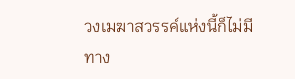วงเมฆาสวรรค์แห่งนี้ก็ไม่มีทาง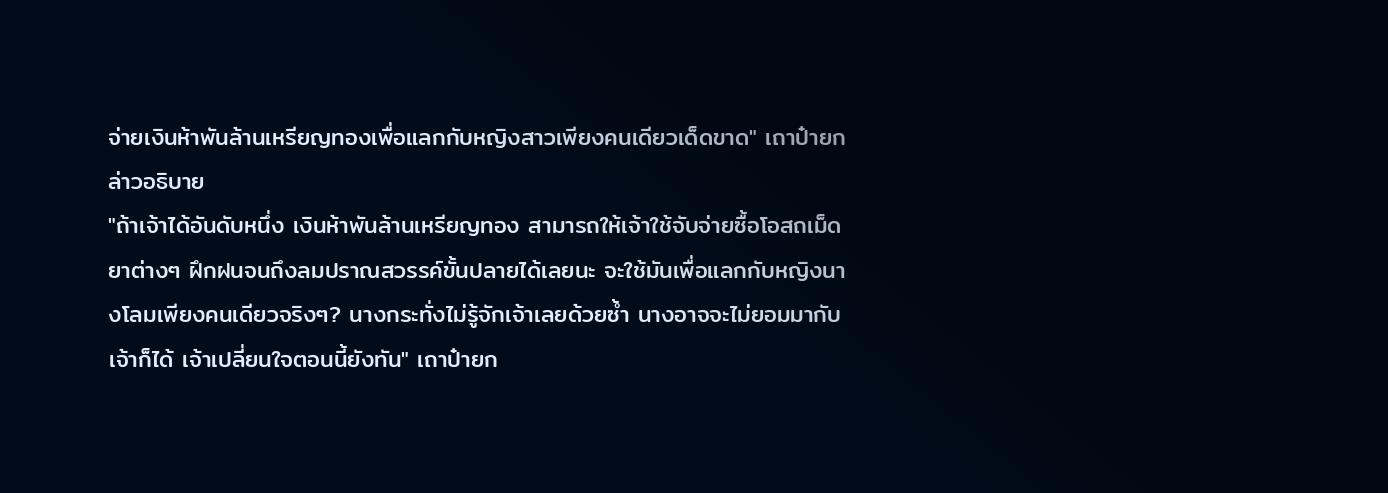จ่ายเงินห้าพันล้านเหรียญทองเพื่อแลกกับหญิงสาวเพียงคนเดียวเด็ดขาด" เถาป๋ายกล่าวอธิบาย
"ถ้าเจ้าได้อันดับหนึ่ง เงินห้าพันล้านเหรียญทอง สามารถให้เจ้าใช้จับจ่ายซื้อโอสถเม็ดยาต่างๆ ฝึกฝนจนถึงลมปราณสวรรค์ขั้นปลายได้เลยนะ จะใช้มันเพื่อแลกกับหญิงนางโลมเพียงคนเดียวจริงๆ? นางกระทั่งไม่รู้จักเจ้าเลยด้วยซ้ำ นางอาจจะไม่ยอมมากับเจ้าก็ได้ เจ้าเปลี่ยนใจตอนนี้ยังทัน" เถาป๋ายก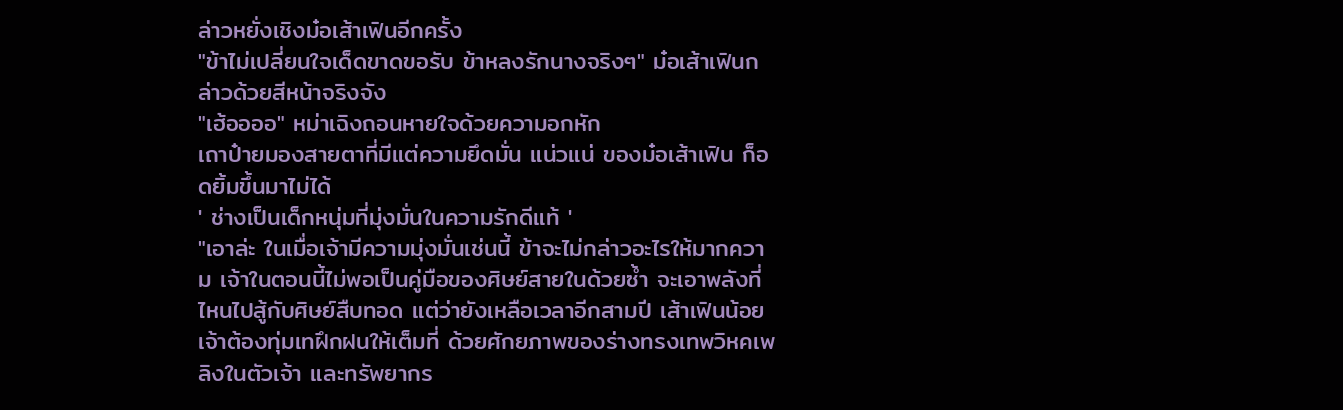ล่าวหยั่งเชิงม๋อเส้าเฟินอีกครั้ง
"ข้าไม่เปลี่ยนใจเด็ดขาดขอรับ ข้าหลงรักนางจริงๆ" ม๋อเส้าเฟินกล่าวด้วยสีหน้าจริงจัง
"เฮ้ออออ" หม่าเฉิงถอนหายใจด้วยความอกหัก
เถาป๋ายมองสายตาที่มีแต่ความยึดมั่น แน่วแน่ ของม๋อเส้าเฟิน ก็อดยิ้มขึ้นมาไม่ได้
' ช่างเป็นเด็กหนุ่มที่มุ่งมั่นในความรักดีแท้ '
"เอาล่ะ ในเมื่อเจ้ามีความมุ่งมั่นเช่นนี้ ข้าจะไม่กล่าวอะไรให้มากความ เจ้าในตอนนี้ไม่พอเป็นคู่มือของศิษย์สายในด้วยซ้ำ จะเอาพลังที่ไหนไปสู้กับศิษย์สืบทอด แต่ว่ายังเหลือเวลาอีกสามปี เส้าเฟินน้อย เจ้าต้องทุ่มเทฝึกฝนให้เต็มที่ ด้วยศักยภาพของร่างทรงเทพวิหคเพลิงในตัวเจ้า และทรัพยากร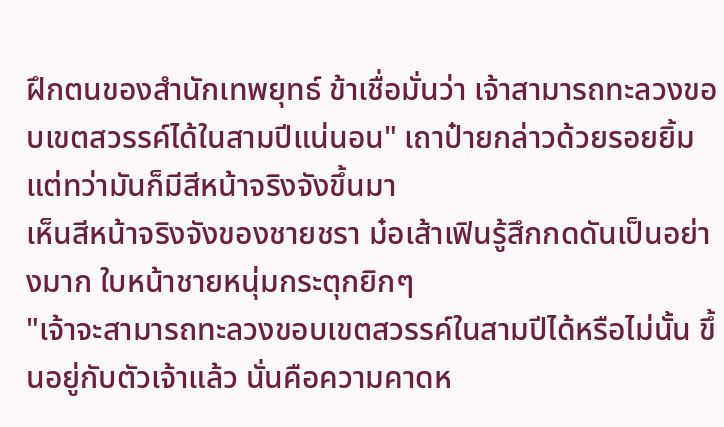ฝึกตนของสำนักเทพยุทธ์ ข้าเชื่อมั่นว่า เจ้าสามารถทะลวงขอบเขตสวรรค์ได้ในสามปีแน่นอน" เถาป๋ายกล่าวด้วยรอยยิ้ม แต่ทว่ามันก็มีสีหน้าจริงจังขึ้นมา
เห็นสีหน้าจริงจังของชายชรา ม๋อเส้าเฟินรู้สึกกดดันเป็นอย่างมาก ใบหน้าชายหนุ่มกระตุกยิกๆ
"เจ้าจะสามารถทะลวงขอบเขตสวรรค์ในสามปีได้หรือไม่นั้น ขึ้นอยู่กับตัวเจ้าแล้ว นั่นคือความคาดห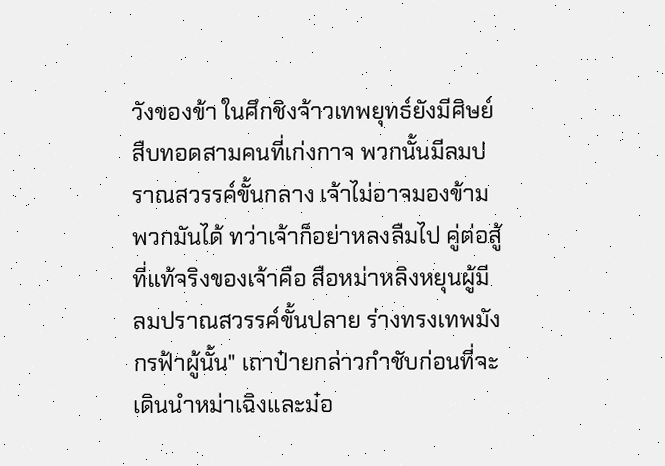วังของข้า ในศึกชิงจ้าวเทพยุทธ์ยังมีศิษย์สืบทอดสามคนที่เก่งกาจ พวกนั้นมีลมปราณสวรรค์ขั้นกลาง เจ้าไม่อาจมองข้ามพวกมันได้ ทว่าเจ้าก็อย่าหลงลืมไป คู่ต่อสู้ที่แท้จริงของเจ้าคือ สือหม่าหลิงหยุนผู้มีลมปราณสวรรค์ขั้นปลาย ร่างทรงเทพมังกรฟ้าผู้นั้น" เถาป๋ายกล่าวกำชับก่อนที่จะเดินนำหม่าเฉิงและม๋อ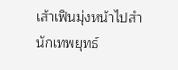เส้าเฟินมุ่งหน้าไปสำนักเทพยุทธ์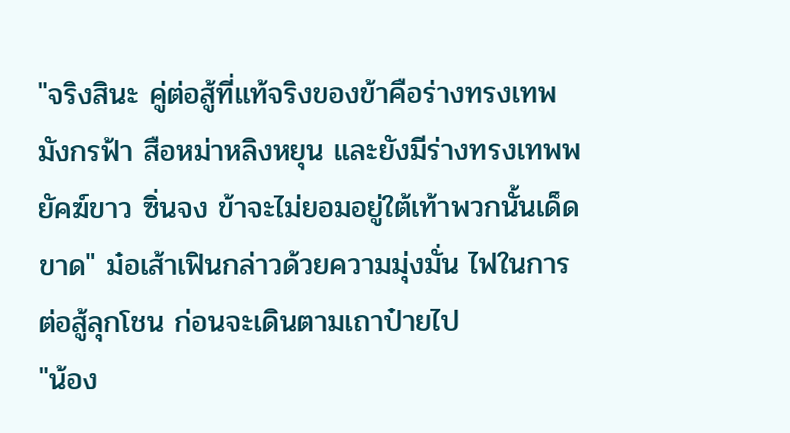"จริงสินะ คู่ต่อสู้ที่แท้จริงของข้าคือร่างทรงเทพมังกรฟ้า สือหม่าหลิงหยุน และยังมีร่างทรงเทพพยัคฆ์ขาว ซิ่นจง ข้าจะไม่ยอมอยู่ใต้เท้าพวกนั้นเด็ดขาด" ม๋อเส้าเฟินกล่าวด้วยความมุ่งมั่น ไฟในการต่อสู้ลุกโชน ก่อนจะเดินตามเถาป๋ายไป
"น้อง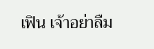เฟิน เจ้าอย่าลืม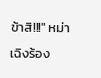ข้าสิ!!!" หม่าเฉิงร้อง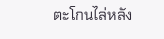ตะโกนไล่หลัง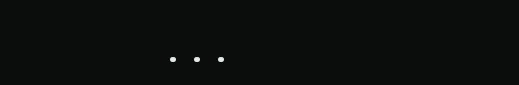...